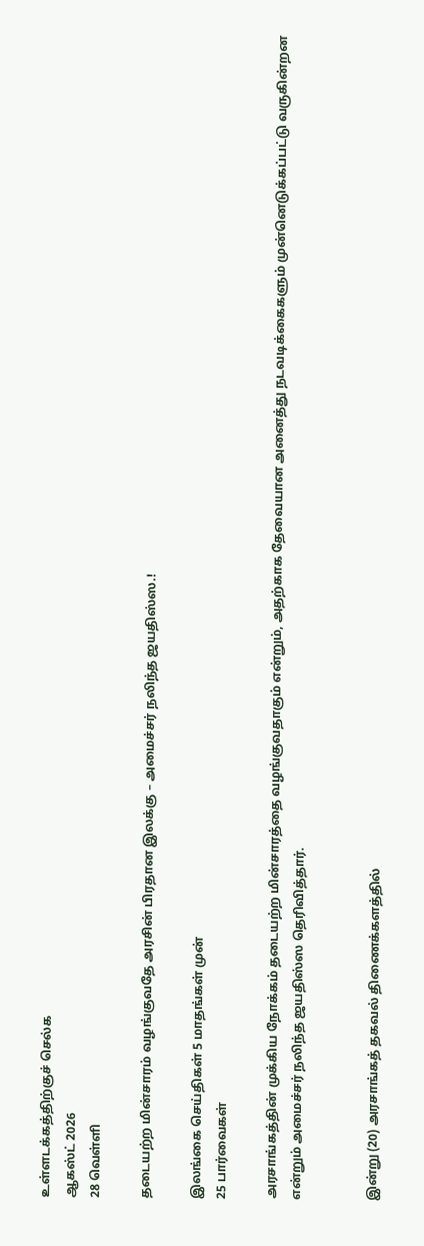உள்ளடக்கத்திற்குச் செல்க
ஆகஸ்ட் 2026
28 வெள்ளி

தடையற்ற மின்சாரம் வழங்குவதே அரசின் பிரதான இலக்கு – அமைச்சர் நலிந்த ஜயதிஸ்ஸ.!

இலங்கை செய்திகள் 5 மாதங்கள் முன்
25 பார்வைகள்

அரசாங்கத்தின் முக்கிய நோக்கம் தடையற்ற மின்சாரத்தை வழங்குவதாகும் என்றும், அதற்காக தேவையான அனைத்து நடவடிக்கைகளும் முன்னெடுக்கப்பட்டு வருகின்றன என்றும் அமைச்சர் நலிந்த ஜயதிஸ்ஸ தெரிவித்தார்.


இன்று (20) அரசாங்கத் தகவல் திணைக்களத்தில்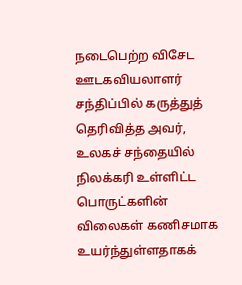நடைபெற்ற விசேட ஊடகவியலாளர் சந்திப்பில் கருத்துத் தெரிவித்த அவர், உலகச் சந்தையில் நிலக்கரி உள்ளிட்ட பொருட்களின் விலைகள் கணிசமாக உயர்ந்துள்ளதாகக்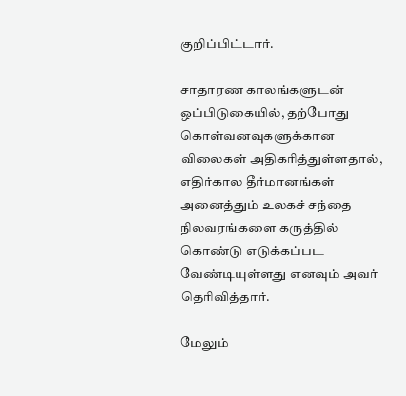குறிப்பிட்டார்.

சாதாரண காலங்களுடன் ஒப்பிடுகையில், தற்போது கொள்வனவுகளுக்கான விலைகள் அதிகரித்துள்ளதால், எதிர்கால தீர்மானங்கள் அனைத்தும் உலகச் சந்தை நிலவரங்களை கருத்தில் கொண்டு எடுக்கப்பட வேண்டியுள்ளது எனவும் அவர் தெரிவித்தார்.

மேலும்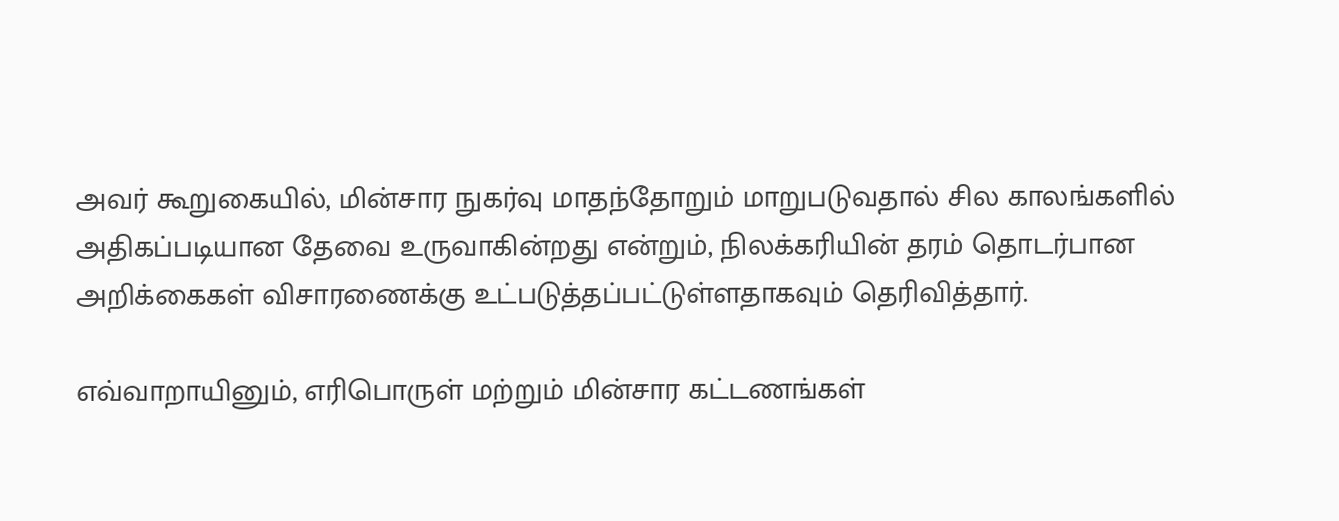அவர் கூறுகையில், மின்சார நுகர்வு மாதந்தோறும் மாறுபடுவதால் சில காலங்களில் அதிகப்படியான தேவை உருவாகின்றது என்றும், நிலக்கரியின் தரம் தொடர்பான அறிக்கைகள் விசாரணைக்கு உட்படுத்தப்பட்டுள்ளதாகவும் தெரிவித்தார்.

எவ்வாறாயினும், எரிபொருள் மற்றும் மின்சார கட்டணங்கள்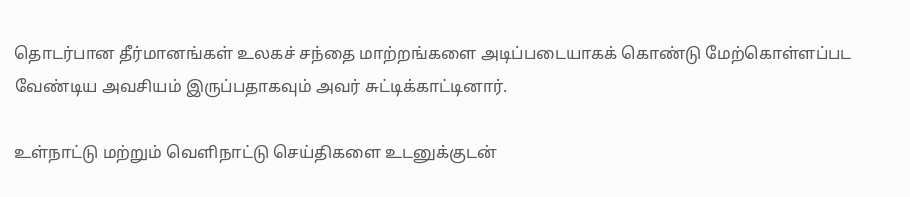தொடர்பான தீர்மானங்கள் உலகச் சந்தை மாற்றங்களை அடிப்படையாகக் கொண்டு மேற்கொள்ளப்பட வேண்டிய அவசியம் இருப்பதாகவும் அவர் சுட்டிக்காட்டினார்.

உள்நாட்டு மற்றும் வெளிநாட்டு செய்திகளை உடனுக்குடன்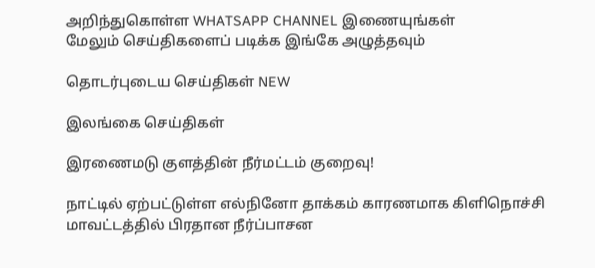அறிந்துகொள்ள WHATSAPP CHANNEL இணையுங்கள்
மேலும் செய்திகளைப் படிக்க இங்கே அழுத்தவும்

தொடர்புடைய செய்திகள் NEW

இலங்கை செய்திகள்

இரணைமடு குளத்தின் நீர்மட்டம் குறைவு!

நாட்டில் ஏற்பட்டுள்ள எல்நினோ தாக்கம் காரணமாக கிளிநொச்சி மாவட்டத்தில் பிரதான நீர்ப்பாசன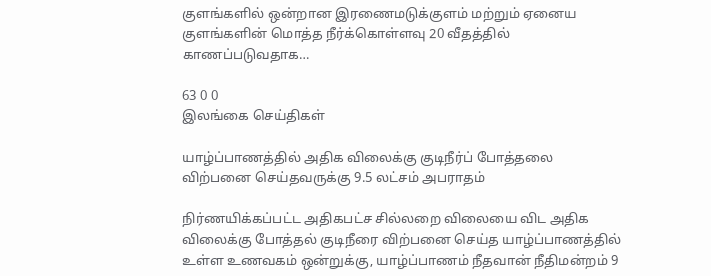குளங்களில் ஒன்றான இரணைமடுக்குளம் மற்றும் ஏனைய குளங்களின் மொத்த நீர்க்கொள்ளவு 20 வீதத்தில் காணப்படுவதாக…

63 0 0
இலங்கை செய்திகள்

யாழ்ப்பாணத்தில் அதிக விலைக்கு குடிநீர்ப் போத்தலை விற்பனை செய்தவருக்கு 9.5 லட்சம் அபராதம்

நிர்ணயிக்கப்பட்ட அதிகபட்ச சில்லறை விலையை விட அதிக விலைக்கு போத்தல் குடிநீரை விற்பனை செய்த யாழ்ப்பாணத்தில் உள்ள உணவகம் ஒன்றுக்கு, யாழ்ப்பாணம் நீதவான் நீதிமன்றம் 9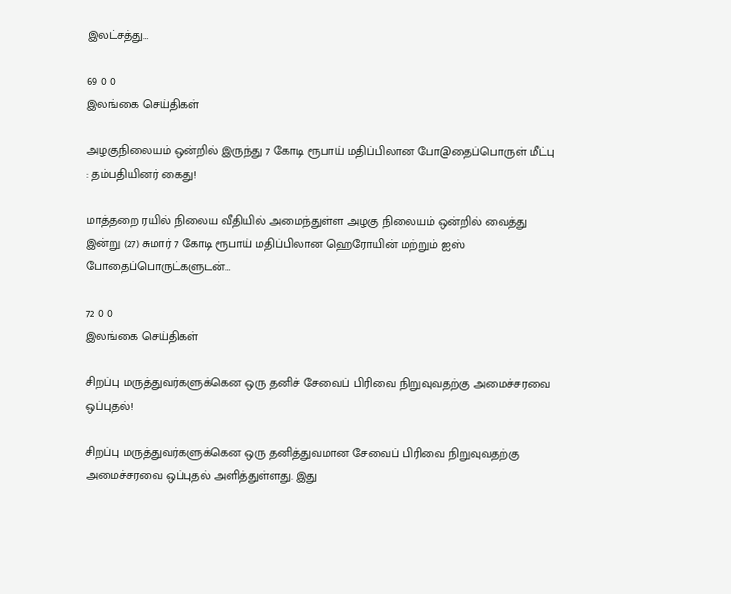இலட்சத்து…

69 0 0
இலங்கை செய்திகள்

அழகுநிலையம் ஒன்றில் இருந்து 7 கோடி ரூபாய் மதிப்பிலான போ@தைப்பொருள் மீட்பு : தம்பதியினர் கைது!

மாத்தறை ரயில் நிலைய வீதியில் அமைந்துள்ள அழகு நிலையம் ஒன்றில் வைத்து இன்று (27) சுமார் 7 கோடி ரூபாய் மதிப்பிலான ஹெரோயின் மற்றும் ஐஸ் போதைப்பொருட்களுடன்…

72 0 0
இலங்கை செய்திகள்

சிறப்பு மருத்துவர்களுக்கென ஒரு தனிச் சேவைப் பிரிவை நிறுவுவதற்கு அமைச்சரவை ஒப்புதல்!

சிறப்பு மருத்துவர்களுக்கென ஒரு தனித்துவமான சேவைப் பிரிவை நிறுவுவதற்கு அமைச்சரவை ஒப்புதல் அளித்துள்ளது. இது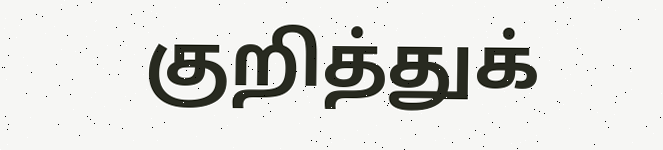குறித்துக்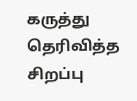கருத்து தெரிவித்த சிறப்பு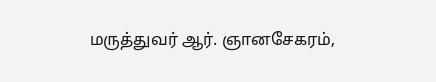மருத்துவர் ஆர். ஞானசேகரம்,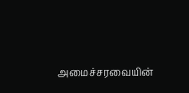அமைச்சரவையின்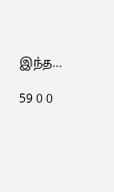இந்த…

59 0 0